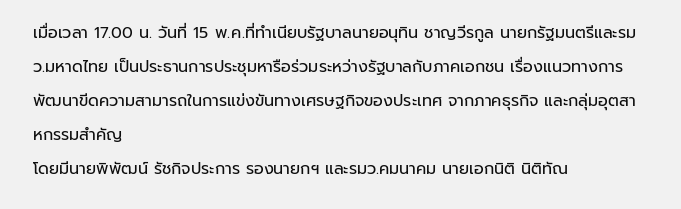เมื่อเวลา 17.00 น. วันที่ 15 พ.ค.ที่ทำเนียบรัฐบาลนายอนุทิน ชาญวีรกูล นายกรัฐมนตรีและรมว.มหาดไทย เป็นประธานการประชุมหารือร่วมระหว่างรัฐบาลกับภาคเอกชน เรื่องแนวทางการพัฒนาขีดความสามารถในการแข่งขันทางเศรษฐกิจของประเทศ จากภาคธุรกิจ และกลุ่มอุตสาหกรรมสำคัญ
โดยมีนายพิพัฒน์ รัชกิจประการ รองนายกฯ และรมว.คมนาคม นายเอกนิติ นิติทัณ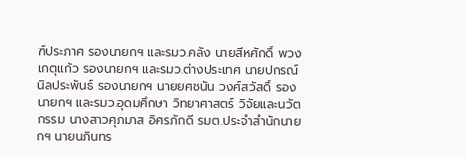ฑ์ประภาศ รองนายกฯ และรมว.คลัง นายสีหศักดิ์ พวงเกตุแก้ว รองนายกฯ และรมว.ต่างประเทศ นายปกรณ์ นิลประพันธ์ รองนายกฯ นายยศชนัน วงศ์สวัสดิ์ รองนายกฯ และรมว.อุดมศึกษา วิทยาศาสตร์ วิจัยและนวัตกรรม นางสาวศุภมาส อิศรภักดี รมต.ประจำสำนักนายกฯ นายนภินทร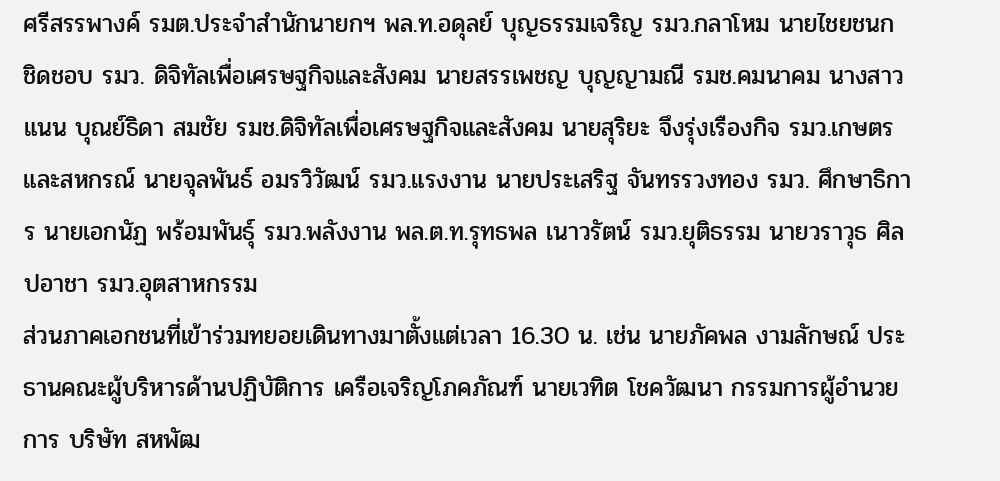ศรีสรรพางค์ รมต.ประจำสำนักนายกฯ พล.ท.อดุลย์ บุญธรรมเจริญ รมว.กลาโหม นายไชยชนก ชิดชอบ รมว. ดิจิทัลเพื่อเศรษฐกิจและสังคม นายสรรเพชญ บุญญามณี รมช.คมนาคม นางสาวแนน บุณย์ธิดา สมชัย รมช.ดิจิทัลเพื่อเศรษฐกิจและสังคม นายสุริยะ จึงรุ่งเรืองกิจ รมว.เกษตรและสหกรณ์ นายจุลพันธ์ อมรวิวัฒน์ รมว.แรงงาน นายประเสริฐ จันทรรวงทอง รมว. ศึกษาธิการ นายเอกนัฏ พร้อมพันธุ์ รมว.พลังงาน พล.ต.ท.รุทธพล เนาวรัตน์ รมว.ยุติธรรม นายวราวุธ ศิลปอาชา รมว.อุตสาหกรรม
ส่วนภาคเอกชนที่เข้าร่วมทยอยเดินทางมาตั้งแต่เวลา 16.30 น. เช่น นายภัคพล งามลักษณ์ ประธานคณะผู้บริหารด้านปฏิบัติการ เครือเจริญโภคภัณฑ์ นายเวทิต โชควัฒนา กรรมการผู้อำนวยการ บริษัท สหพัฒ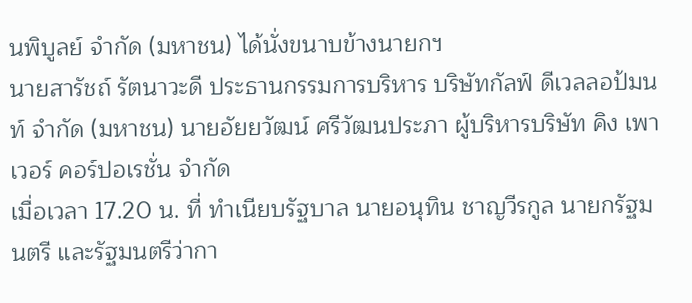นพิบูลย์ จำกัด (มหาชน) ได้นั่งขนาบข้างนายกฯ
นายสารัชถ์ รัตนาวะดี ประธานกรรมการบริหาร บริษัทกัลฟ์ ดีเวลลอป้มนท์ จำกัด (มหาชน) นายอัยยวัฒน์ ศรีวัฒนประภา ผู้บริหารบริษัท คิง เพาเวอร์ คอร์ปอเรชั่น จำกัด
เมื่อเวลา 17.20 น. ที่ ทำเนียบรัฐบาล นายอนุทิน ชาญวีรกูล นายกรัฐมนตรี และรัฐมนตรีว่ากา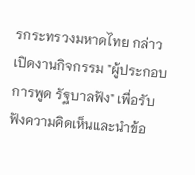รกระทรวงมหาดไทย กล่าวเปิดงานกิจกรรม "ผู้ประกอบการพูด รัฐบาลฟัง" เพื่อรับฟังความคิดเห็นและนำข้อ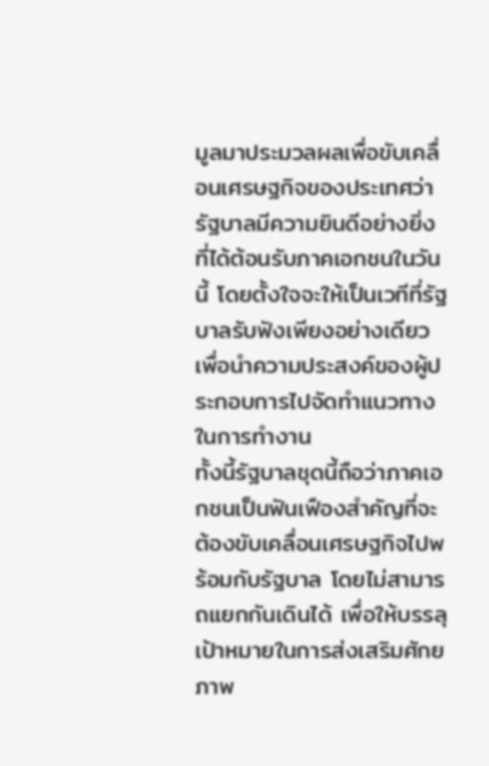มูลมาประมวลผลเพื่อขับเคลื่อนเศรษฐกิจของประเทศว่ารัฐบาลมีความยินดีอย่างยิ่งที่ได้ต้อนรับภาคเอกชนในวันนี้ โดยตั้งใจจะให้เป็นเวทีที่รัฐบาลรับฟังเพียงอย่างเดียวเพื่อนำความประสงค์ของผู้ประกอบการไปจัดทำแนวทางในการทำงาน
ทั้งนี้รัฐบาลชุดนี้ถือว่าภาคเอกชนเป็นฟันเฟืองสำคัญที่จะต้องขับเคลื่อนเศรษฐกิจไปพร้อมกับรัฐบาล โดยไม่สามารถแยกกันเดินได้ เพื่อให้บรรลุเป้าหมายในการส่งเสริมศักยภาพ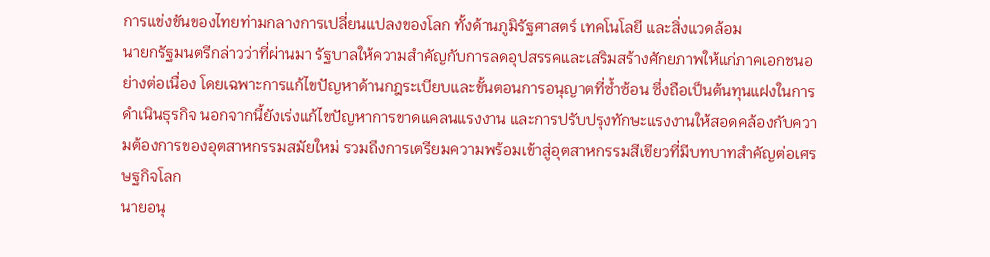การแข่งขันของไทยท่ามกลางการเปลี่ยนแปลงของโลก ทั้งด้านภูมิรัฐศาสตร์ เทคโนโลยี และสิ่งแวดล้อม
นายกรัฐมนตรีกล่าวว่าที่ผ่านมา รัฐบาลให้ความสำคัญกับการลดอุปสรรคและเสริมสร้างศักยภาพให้แก่ภาคเอกชนอย่างต่อเนื่อง โดยเฉพาะการแก้ไขปัญหาด้านกฎระเบียบและขั้นตอนการอนุญาตที่ซ้ำซ้อน ซึ่งถือเป็นต้นทุนแฝงในการดำเนินธุรกิจ นอกจากนี้ยังเร่งแก้ไขปัญหาการขาดแคลนแรงงาน และการปรับปรุงทักษะแรงงานให้สอดคล้องกับความต้องการของอุตสาหกรรมสมัยใหม่ รวมถึงการเตรียมความพร้อมเข้าสู่อุตสาหกรรมสีเขียวที่มีบทบาทสำคัญต่อเศรษฐกิจโลก
นายอนุ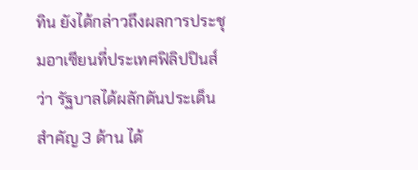ทิน ยังได้กล่าวถึงผลการประชุมอาเซียนที่ประเทศฟิลิปปินส์ว่า รัฐบาลได้ผลักดันประเด็นสำคัญ 3 ด้าน ได้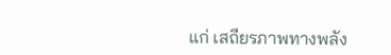แก่ เสถียรภาพทางพลัง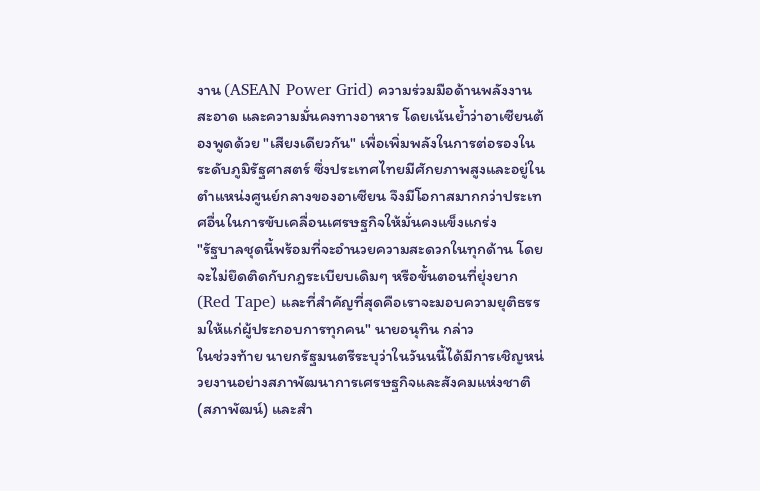งาน (ASEAN Power Grid) ความร่วมมือด้านพลังงานสะอาด และความมั่นคงทางอาหาร โดยเน้นย้ำว่าอาเซียนต้องพูดด้วย "เสียงเดียวกัน" เพื่อเพิ่มพลังในการต่อรองในระดับภูมิรัฐศาสตร์ ซึ่งประเทศไทยมีศักยภาพสูงและอยู่ในตำแหน่งศูนย์กลางของอาเซียน จึงมีโอกาสมากกว่าประเทศอื่นในการขับเคลื่อนเศรษฐกิจให้มั่นคงแข็งแกร่ง
"รัฐบาลชุดนี้พร้อมที่จะอำนวยความสะดวกในทุกด้าน โดยจะไม่ยึดติดกับกฎระเบียบเดิมๆ หรือขั้นตอนที่ยุ่งยาก (Red Tape) และที่สำคัญที่สุดคือเราจะมอบความยุติธรรมให้แก่ผู้ประกอบการทุกคน" นายอนุทิน กล่าว
ในช่วงท้าย นายกรัฐมนตรีระบุว่าในวันนนี้ได้มีการเชิญหน่วยงานอย่างสภาพัฒนาการเศรษฐกิจและสังคมแห่งชาติ (สภาพัฒน์) และสำ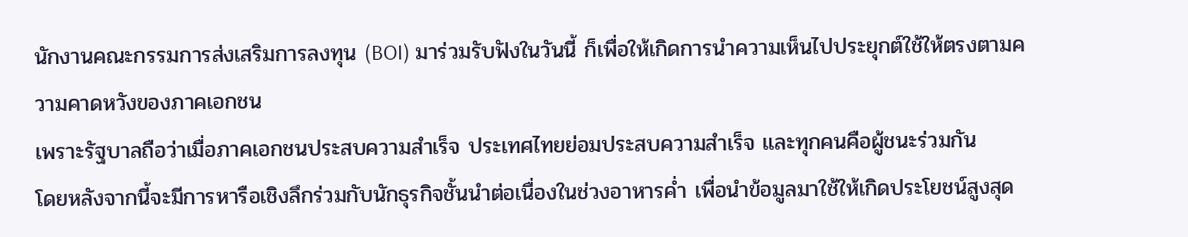นักงานคณะกรรมการส่งเสริมการลงทุน (BOI) มาร่วมรับฟังในวันนี้ ก็เพื่อให้เกิดการนำความเห็นไปประยุกต์ใช้ให้ตรงตามความคาดหวังของภาคเอกชน
เพราะรัฐบาลถือว่าเมื่อภาคเอกชนประสบความสำเร็จ ประเทศไทยย่อมประสบความสำเร็จ และทุกคนคือผู้ชนะร่วมกัน
โดยหลังจากนี้จะมีการหารือเชิงลึกร่วมกับนักธุรกิจชั้นนำต่อเนื่องในช่วงอาหารค่ำ เพื่อนำข้อมูลมาใช้ให้เกิดประโยชน์สูงสุด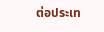ต่อประเท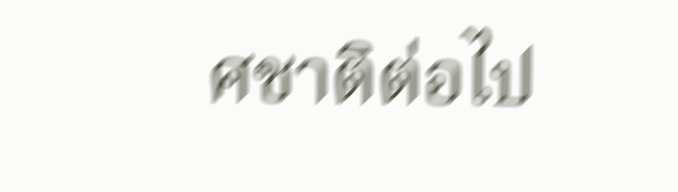ศชาติต่อไป